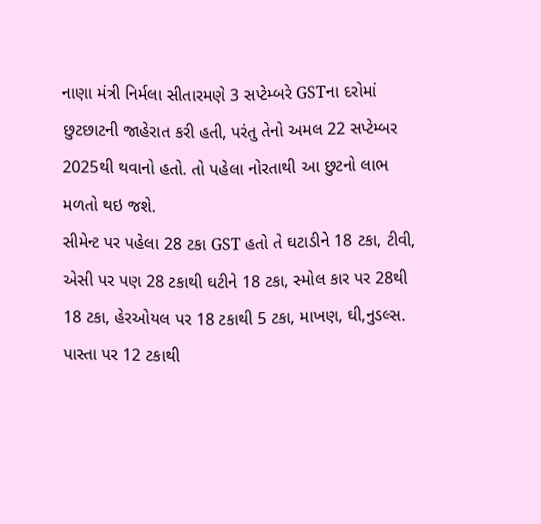નાણા મંત્રી નિર્મલા સીતારમણે 3 સપ્ટેમ્બરે GSTના દરોમાં છુટછાટની જાહેરાત કરી હતી, પરંતુ તેનો અમલ 22 સપ્ટેમ્બર 2025થી થવાનો હતો. તો પહેલા નોરતાથી આ છુટનો લાભ મળતો થઇ જશે.
સીમેન્ટ પર પહેલા 28 ટકા GST હતો તે ઘટાડીને 18 ટકા, ટીવી, એસી પર પણ 28 ટકાથી ઘટીને 18 ટકા, સ્મોલ કાર પર 28થી 18 ટકા, હેરઓયલ પર 18 ટકાથી 5 ટકા, માખણ, ઘી,નુડલ્સ. પાસ્તા પર 12 ટકાથી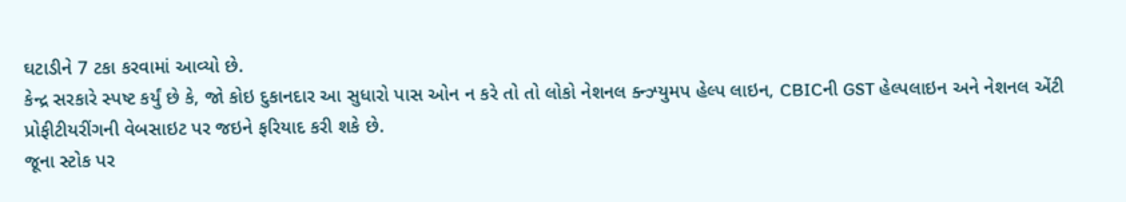ઘટાડીને 7 ટકા કરવામાં આવ્યો છે.
કેન્દ્ર સરકારે સ્પષ્ટ કર્યું છે કે, જો કોઇ દુકાનદાર આ સુધારો પાસ ઓન ન કરે તો તો લોકો નેશનલ ક્ન્ઝ્યુમપ હેલ્પ લાઇન, CBICની GST હેલ્પલાઇન અને નેશનલ એંટી પ્રોફીટીયરીંગની વેબસાઇટ પર જઇને ફરિયાદ કરી શકે છે.
જૂના સ્ટોક પર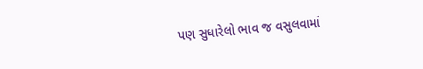પણ સુધારેલો ભાવ જ વસુલવામાં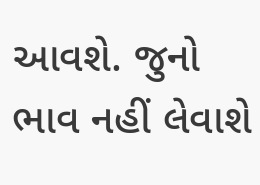આવશે. જુનો ભાવ નહીં લેવાશે